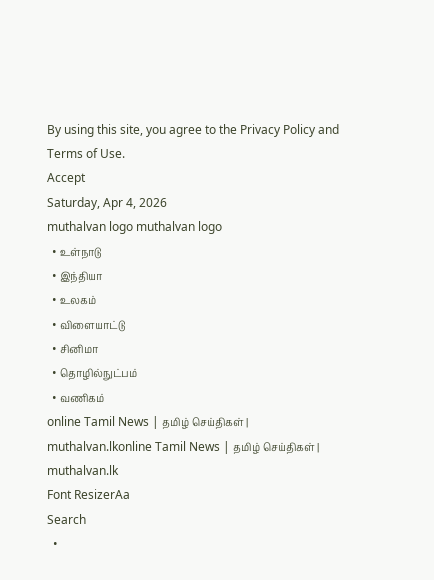By using this site, you agree to the Privacy Policy and Terms of Use.
Accept
Saturday, Apr 4, 2026
muthalvan logo muthalvan logo
  • உள்நாடு
  • இந்தியா
  • உலகம்
  • விளையாட்டு
  • சினிமா
  • தொழில்நுட்பம்
  • வணிகம்
online Tamil News | தமிழ் செய்திகள் | muthalvan.lkonline Tamil News | தமிழ் செய்திகள் | muthalvan.lk
Font ResizerAa
Search
  •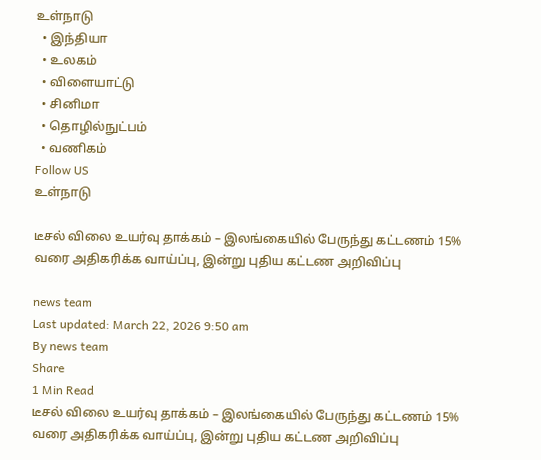உள்நாடு
  • இந்தியா
  • உலகம்
  • விளையாட்டு
  • சினிமா
  • தொழில்நுட்பம்
  • வணிகம்
Follow US
உள்நாடு

டீசல் விலை உயர்வு தாக்கம் – இலங்கையில் பேருந்து கட்டணம் 15% வரை அதிகரிக்க வாய்ப்பு, இன்று புதிய கட்டண அறிவிப்பு

news team
Last updated: March 22, 2026 9:50 am
By news team
Share
1 Min Read
டீசல் விலை உயர்வு தாக்கம் – இலங்கையில் பேருந்து கட்டணம் 15% வரை அதிகரிக்க வாய்ப்பு, இன்று புதிய கட்டண அறிவிப்பு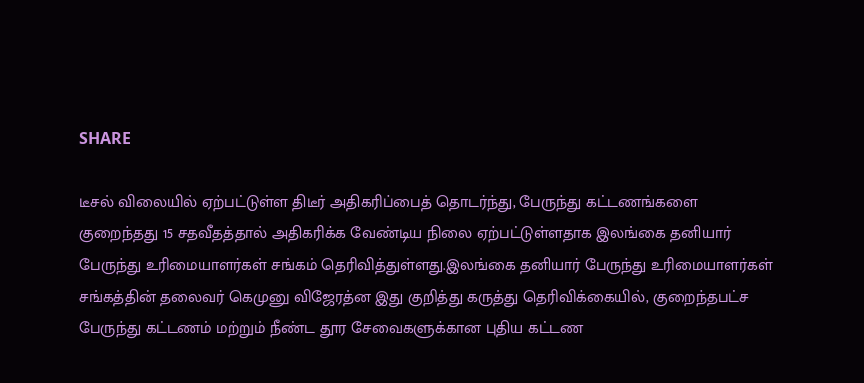SHARE

டீசல் விலையில் ஏற்பட்டுள்ள திடீர் அதிகரிப்பைத் தொடர்ந்து, பேருந்து கட்டணங்களை குறைந்தது 15 சதவீதத்தால் அதிகரிக்க வேண்டிய நிலை ஏற்பட்டுள்ளதாக இலங்கை தனியார் பேருந்து உரிமையாளர்கள் சங்கம் தெரிவித்துள்ளது.இலங்கை தனியார் பேருந்து உரிமையாளர்கள் சங்கத்தின் தலைவர் கெமுனு விஜேரத்ன இது குறித்து கருத்து தெரிவிக்கையில், குறைந்தபட்ச பேருந்து கட்டணம் மற்றும் நீண்ட தூர சேவைகளுக்கான புதிய கட்டண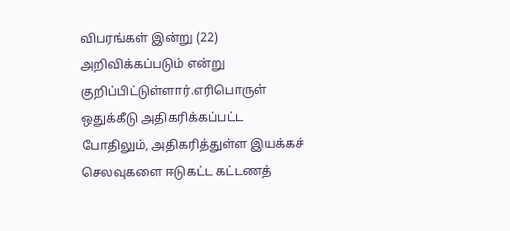விபரங்கள் இன்று (22) அறிவிக்கப்படும் என்று குறிப்பிட்டுள்ளார்.எரிபொருள் ஒதுக்கீடு அதிகரிக்கப்பட்ட போதிலும், அதிகரித்துள்ள இயக்கச் செலவுகளை ஈடுகட்ட கட்டணத்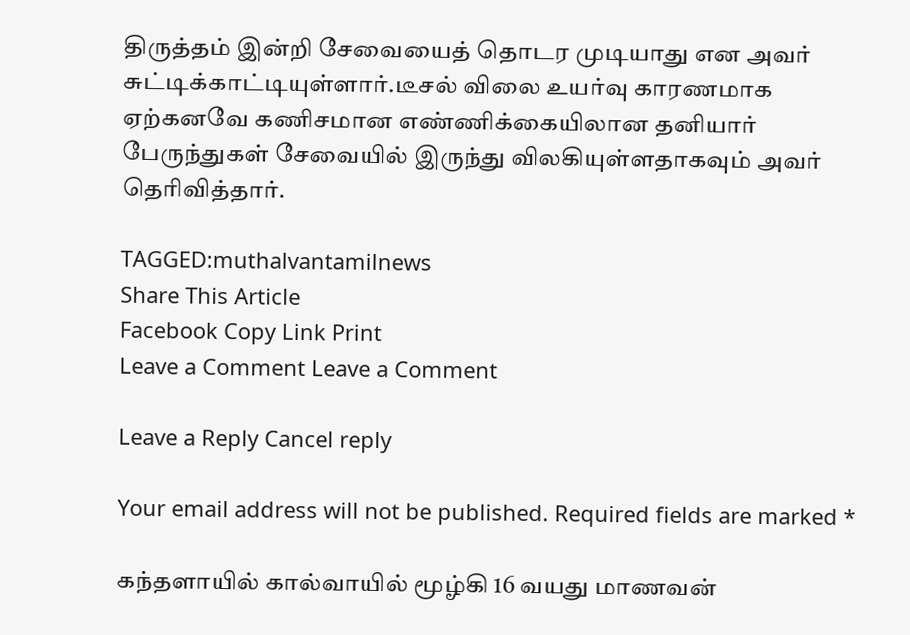திருத்தம் இன்றி சேவையைத் தொடர முடியாது என அவர் சுட்டிக்காட்டியுள்ளார்.டீசல் விலை உயர்வு காரணமாக ஏற்கனவே கணிசமான எண்ணிக்கையிலான தனியார் பேருந்துகள் சேவையில் இருந்து விலகியுள்ளதாகவும் அவர் தெரிவித்தார்.

TAGGED:muthalvantamilnews
Share This Article
Facebook Copy Link Print
Leave a Comment Leave a Comment

Leave a Reply Cancel reply

Your email address will not be published. Required fields are marked *

கந்தளாயில் கால்வாயில் மூழ்கி 16 வயது மாணவன்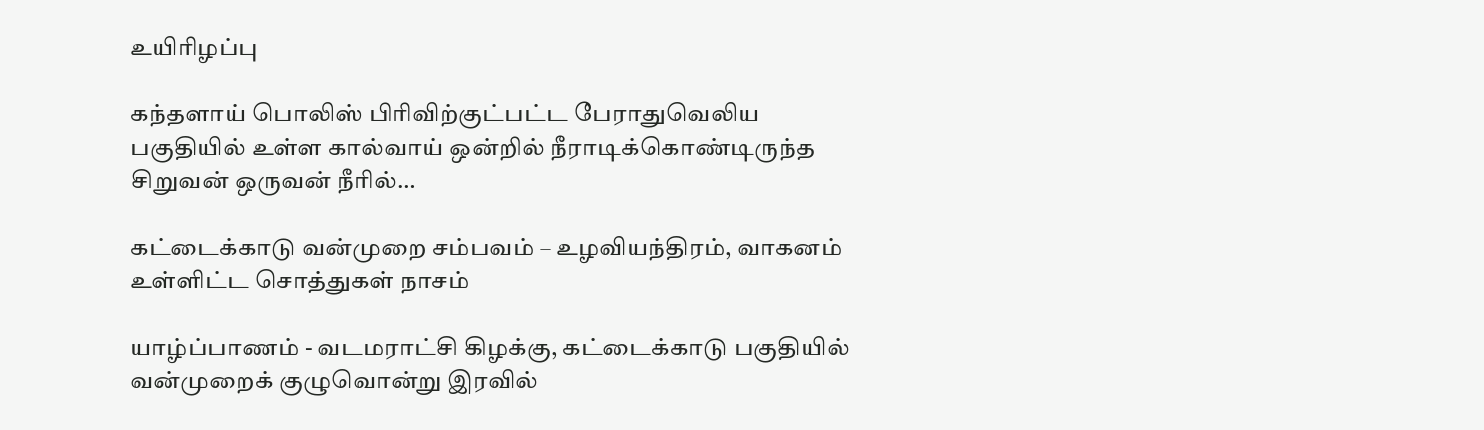உயிரிழப்பு

கந்தளாய் பொலிஸ் பிரிவிற்குட்பட்ட பேராதுவெலிய பகுதியில் உள்ள கால்வாய் ஒன்றில் நீராடிக்கொண்டிருந்த சிறுவன் ஒருவன் நீரில்…

கட்டைக்காடு வன்முறை சம்பவம் – உழவியந்திரம், வாகனம் உள்ளிட்ட சொத்துகள் நாசம்

யாழ்ப்பாணம் - வடமராட்சி கிழக்கு, கட்டைக்காடு பகுதியில் வன்முறைக் குழுவொன்று இரவில்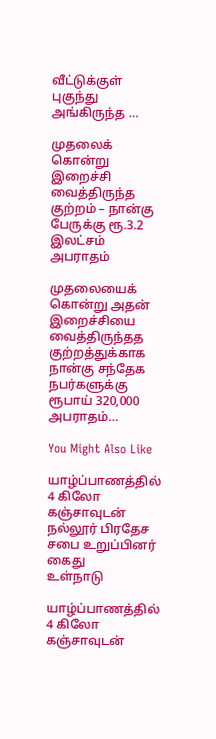வீட்டுக்குள் புகுந்து அங்கிருந்த …

முதலைக் கொன்று இறைச்சி வைத்திருந்த குற்றம் – நான்கு பேருக்கு ரூ.3.2 இலட்சம் அபராதம்

முதலையைக் கொன்று அதன் இறைச்சியை வைத்திருந்தத குற்றத்துக்காக நான்கு சந்தேக நபர்களுக்கு ரூபாய் 320,000 அபராதம்…

You Might Also Like

யாழ்ப்பாணத்தில் 4 கிலோ கஞ்சாவுடன் நல்லூர் பிரதேச சபை உறுப்பினர் கைது
உள்நாடு

யாழ்ப்பாணத்தில் 4 கிலோ கஞ்சாவுடன்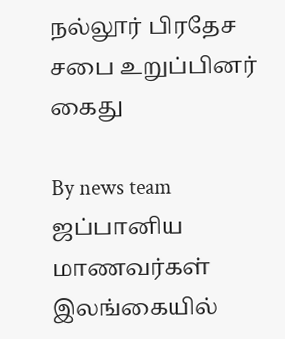நல்லூர் பிரதேச சபை உறுப்பினர் கைது

By news team
ஜப்பானிய மாணவர்கள் இலங்கையில்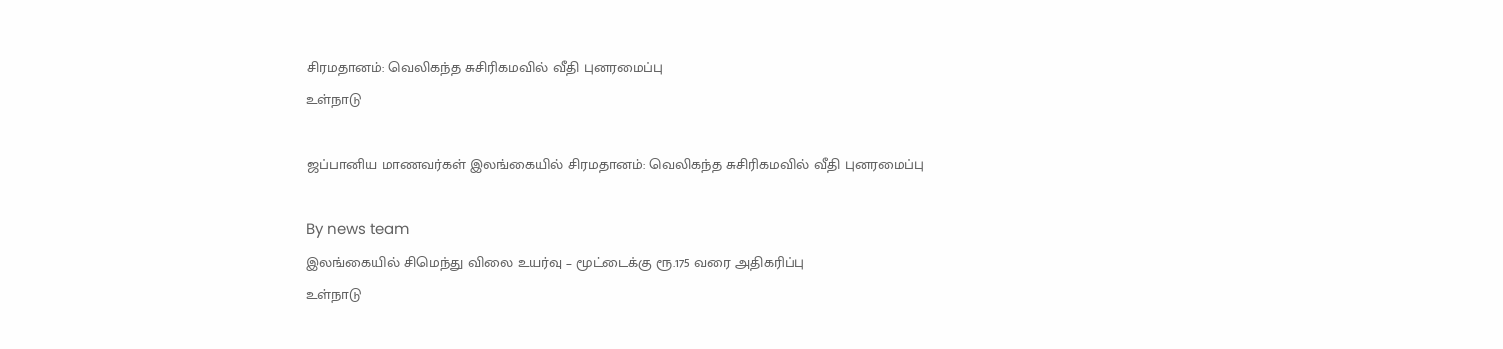சிரமதானம்: வெலிகந்த சுசிரிகமவில் வீதி புனரமைப்பு
உள்நாடு

ஜப்பானிய மாணவர்கள் இலங்கையில் சிரமதானம்: வெலிகந்த சுசிரிகமவில் வீதி புனரமைப்பு

By news team
இலங்கையில் சிமெந்து விலை உயர்வு – மூட்டைக்கு ரூ.175 வரை அதிகரிப்பு
உள்நாடு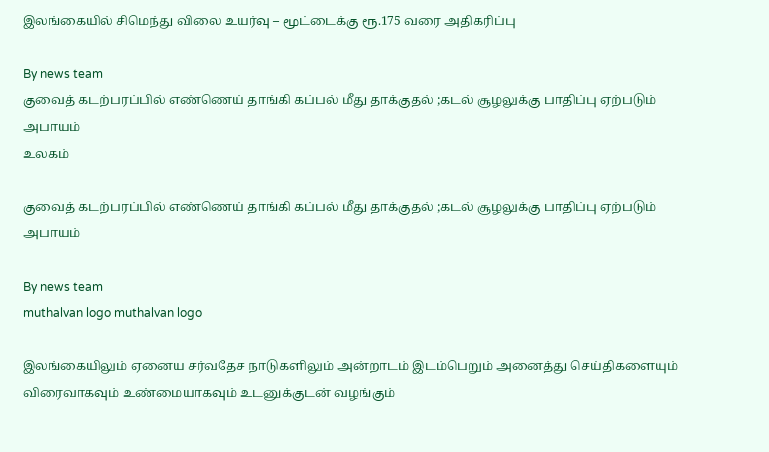இலங்கையில் சிமெந்து விலை உயர்வு – மூட்டைக்கு ரூ.175 வரை அதிகரிப்பு

By news team
குவைத் கடற்பரப்பில் எண்ணெய் தாங்கி கப்பல் மீது தாக்குதல் ;கடல் சூழலுக்கு பாதிப்பு ஏற்படும் அபாயம்
உலகம்

குவைத் கடற்பரப்பில் எண்ணெய் தாங்கி கப்பல் மீது தாக்குதல் ;கடல் சூழலுக்கு பாதிப்பு ஏற்படும் அபாயம்

By news team
muthalvan logo muthalvan logo

இலங்கையிலும் ஏனைய சர்வதேச நாடுகளிலும் அன்றாடம் இடம்பெறும் அனைத்து செய்திகளையும் விரைவாகவும் உண்மையாகவும் உடனுக்குடன் வழங்கும்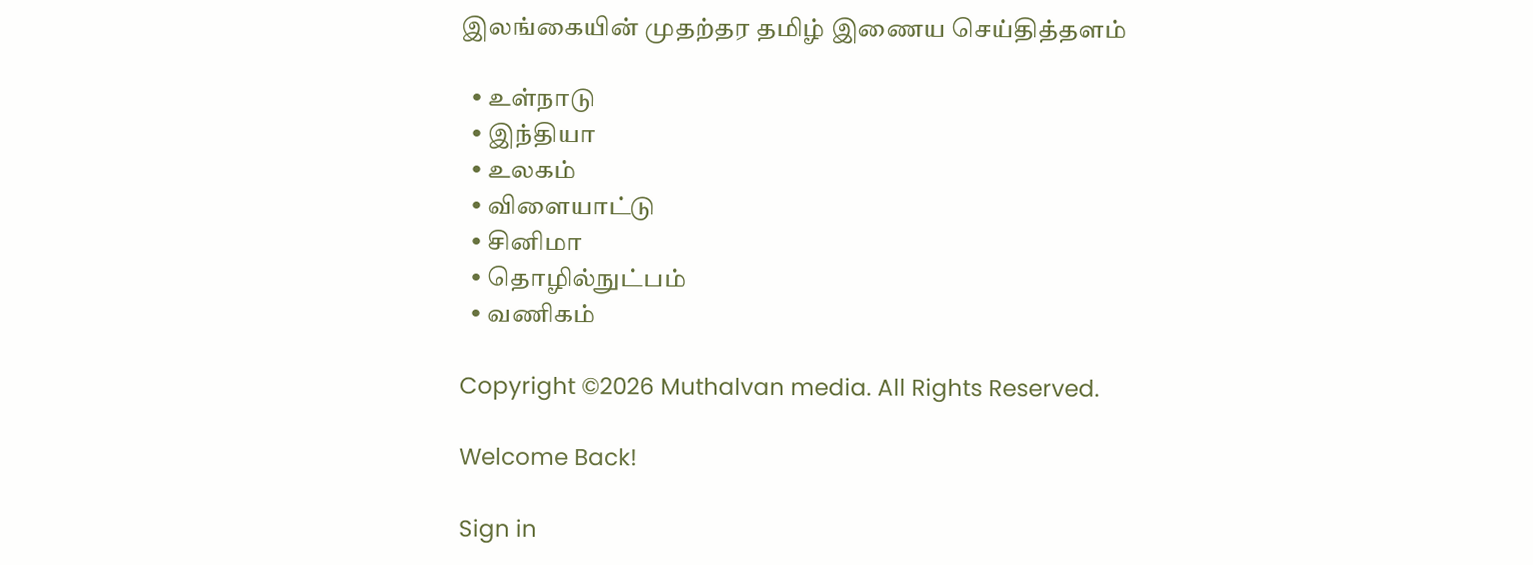இலங்கையின் முதற்தர தமிழ் இணைய செய்தித்தளம்

  • உள்நாடு
  • இந்தியா
  • உலகம்
  • விளையாட்டு
  • சினிமா
  • தொழில்நுட்பம்
  • வணிகம்

Copyright ©2026 Muthalvan media. All Rights Reserved.

Welcome Back!

Sign in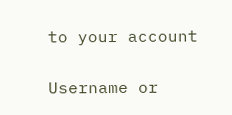to your account

Username or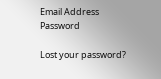Email Address
Password

Lost your password?